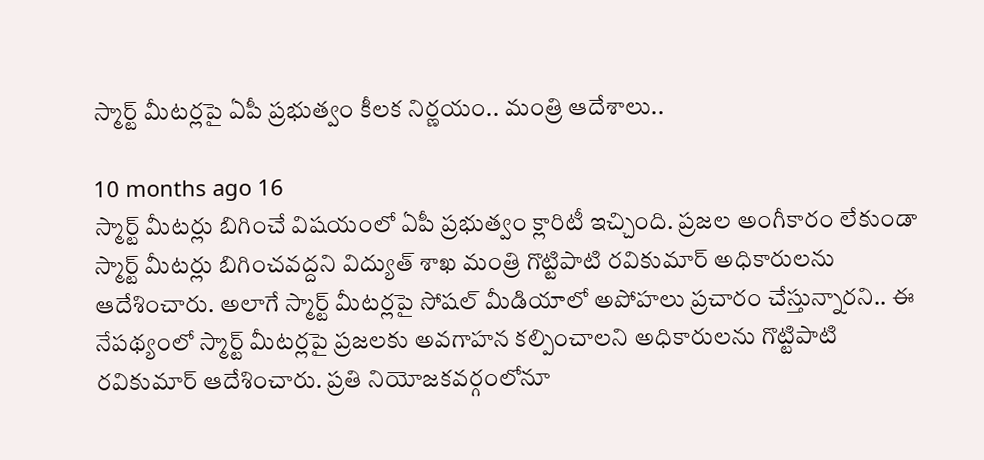స్మార్ట్ మీటర్లపై ఏపీ ప్రభుత్వం కీలక నిర్ణయం.. మంత్రి ఆదేశాలు..

10 months ago 16
స్మార్ట్ మీటర్లు బిగించే విషయంలో ఏపీ ప్రభుత్వం క్లారిటీ ఇచ్చింది. ప్రజల అంగీకారం లేకుండా స్మార్ట్ మీటర్లు బిగించవద్దని విద్యుత్ శాఖ మంత్రి గొట్టిపాటి రవికుమార్ అధికారులను ఆదేశించారు. అలాగే స్మార్ట్ మీటర్లపై సోషల్ మీడియాలో అపోహలు ప్రచారం చేస్తున్నారని.. ఈ నేపథ్యంలో స్మార్ట్ మీటర్లపై ప్రజలకు అవగాహన కల్పించాలని అధికారులను గొట్టిపాటి రవికుమార్ ఆదేశించారు. ప్రతి నియోజకవర్గంలోనూ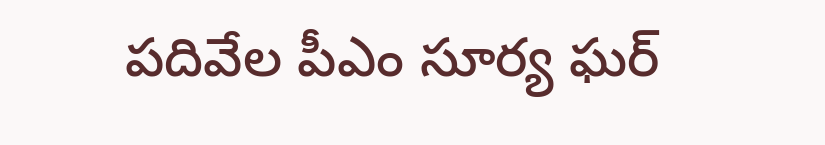పదివేల పీఎం సూర్య ఘర్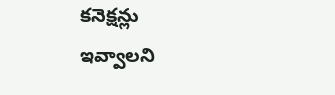కనెక్షన్లు ఇవ్వాలని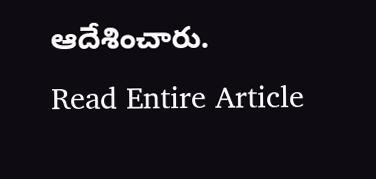ఆదేశించారు.
Read Entire Article